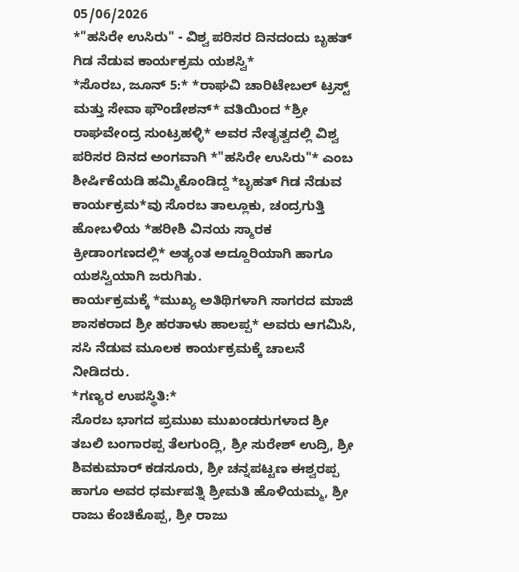05/06/2026
*"ಹಸಿರೇ ಉಸಿರು" - ವಿಶ್ವ ಪರಿಸರ ದಿನದಂದು ಬೃಹತ್ ಗಿಡ ನೆಡುವ ಕಾರ್ಯಕ್ರಮ ಯಶಸ್ವಿ*
*ಸೊರಬ, ಜೂನ್ 5:* *ರಾಘವಿ ಚಾರಿಟೇಬಲ್ ಟ್ರಸ್ಟ್ ಮತ್ತು ಸೇವಾ ಫೌಂಡೇಶನ್* ವತಿಯಿಂದ *ಶ್ರೀ ರಾಘವೇಂದ್ರ ಸುಂಟ್ರಹಳ್ಳಿ* ಅವರ ನೇತೃತ್ವದಲ್ಲಿ ವಿಶ್ವ ಪರಿಸರ ದಿನದ ಅಂಗವಾಗಿ *"ಹಸಿರೇ ಉಸಿರು"* ಎಂಬ ಶೀರ್ಷಿಕೆಯಡಿ ಹಮ್ಮಿಕೊಂಡಿದ್ದ *ಬೃಹತ್ ಗಿಡ ನೆಡುವ ಕಾರ್ಯಕ್ರಮ*ವು ಸೊರಬ ತಾಲ್ಲೂಕು, ಚಂದ್ರಗುತ್ತಿ ಹೋಬಳಿಯ *ಹರೀಶಿ ವಿನಯ ಸ್ಮಾರಕ ಕ್ರೀಡಾಂಗಣದಲ್ಲಿ* ಅತ್ಯಂತ ಅದ್ದೂರಿಯಾಗಿ ಹಾಗೂ ಯಶಸ್ವಿಯಾಗಿ ಜರುಗಿತು.
ಕಾರ್ಯಕ್ರಮಕ್ಕೆ *ಮುಖ್ಯ ಅತಿಥಿಗಳಾಗಿ ಸಾಗರದ ಮಾಜಿ ಶಾಸಕರಾದ ಶ್ರೀ ಹರತಾಳು ಹಾಲಪ್ಪ* ಅವರು ಆಗಮಿಸಿ, ಸಸಿ ನೆಡುವ ಮೂಲಕ ಕಾರ್ಯಕ್ರಮಕ್ಕೆ ಚಾಲನೆ ನೀಡಿದರು.
*ಗಣ್ಯರ ಉಪಸ್ಥಿತಿ:*
ಸೊರಬ ಭಾಗದ ಪ್ರಮುಖ ಮುಖಂಡರುಗಳಾದ ಶ್ರೀ ತಬಲಿ ಬಂಗಾರಪ್ಪ ತೆಲಗುಂದ್ಲಿ, ಶ್ರೀ ಸುರೇಶ್ ಉದ್ರಿ, ಶ್ರೀ ಶಿವಕುಮಾರ್ ಕಡಸೂರು, ಶ್ರೀ ಚನ್ನಪಟ್ಟಣ ಈಶ್ವರಪ್ಪ ಹಾಗೂ ಅವರ ಧರ್ಮಪತ್ನಿ ಶ್ರೀಮತಿ ಹೊಳಿಯಮ್ಮ, ಶ್ರೀ ರಾಜು ಕೆಂಚಿಕೊಪ್ಪ, ಶ್ರೀ ರಾಜು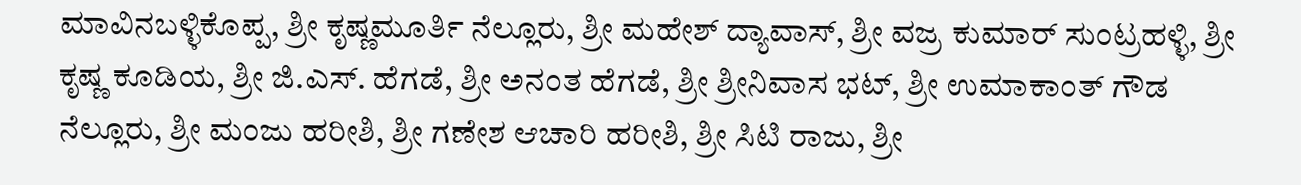ಮಾವಿನಬಳ್ಳಿಕೊಪ್ಪ, ಶ್ರೀ ಕೃಷ್ಣಮೂರ್ತಿ ನೆಲ್ಲೂರು, ಶ್ರೀ ಮಹೇಶ್ ದ್ಯಾವಾಸ್, ಶ್ರೀ ವಜ್ರ ಕುಮಾರ್ ಸುಂಟ್ರಹಳ್ಳಿ, ಶ್ರೀ ಕೃಷ್ಣ ಕೂಡಿಯ, ಶ್ರೀ ಜಿ.ಎಸ್. ಹೆಗಡೆ, ಶ್ರೀ ಅನಂತ ಹೆಗಡೆ, ಶ್ರೀ ಶ್ರೀನಿವಾಸ ಭಟ್, ಶ್ರೀ ಉಮಾಕಾಂತ್ ಗೌಡ ನೆಲ್ಲೂರು, ಶ್ರೀ ಮಂಜು ಹರೀಶಿ, ಶ್ರೀ ಗಣೇಶ ಆಚಾರಿ ಹರೀಶಿ, ಶ್ರೀ ಸಿಟಿ ರಾಜು, ಶ್ರೀ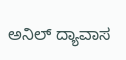ಅನಿಲ್ ದ್ಯಾವಾಸ